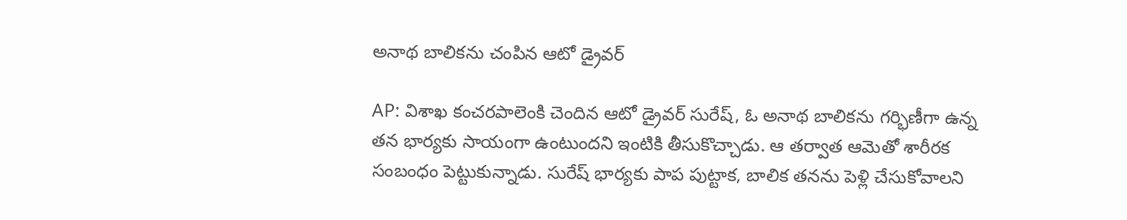అనాథ బాలికను చంపిన ఆటో డ్రైవర్

AP: విశాఖ కంచరపాలెంకి చెందిన ఆటో డ్రైవర్ సురేష్, ఓ అనాథ బాలికను గర్భిణీగా ఉన్న తన భార్యకు సాయంగా ఉంటుందని ఇంటికి తీసుకొచ్చాడు. ఆ తర్వాత ఆమెతో శారీరక సంబంధం పెట్టుకున్నాడు. సురేష్ భార్యకు పాప పుట్టాక, బాలిక తనను పెళ్లి చేసుకోవాలని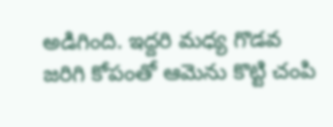అడిగింది. ఇద్దరి మధ్య గొడవ జరిగి కోపంతో ఆమెను కొట్టి చంపి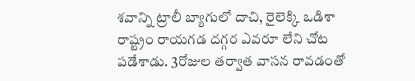శవాన్ని ట్రాలీ బ్యాగులో దాచి, రైలెక్కి ఒడిశా రాష్ట్రం రాయగడ దగ్గర ఎవరూ లేని చోట పడేశాడు. 3రోజుల తర్వాత వాసన రావడంతో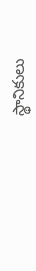స్థానికులు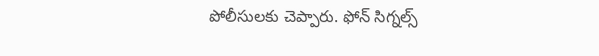పోలీసులకు చెప్పారు. ఫోన్ సిగ్నల్స్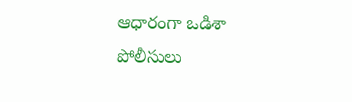ఆధారంగా ఒడిశా పోలీసులు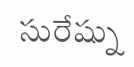సురేష్ను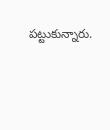పట్టుకున్నారు.